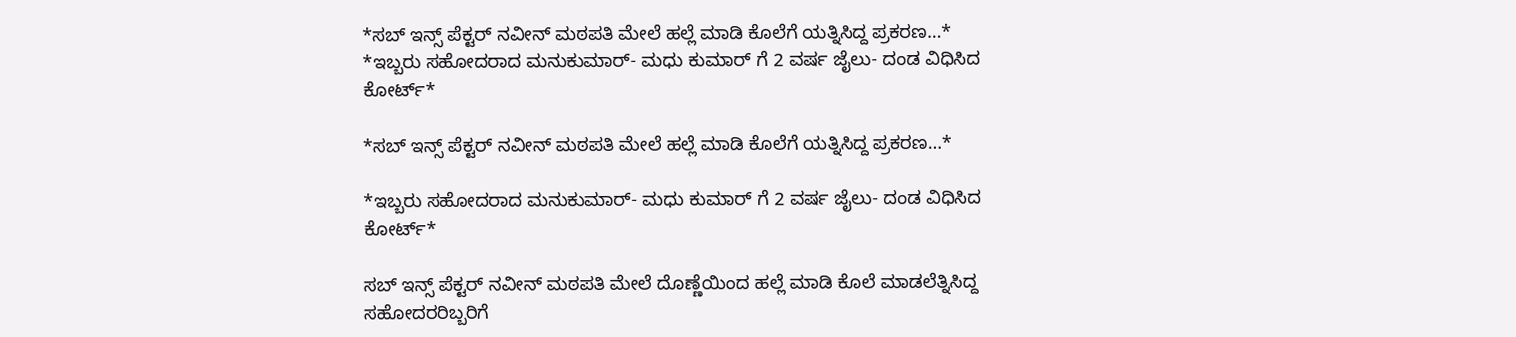*ಸಬ್ ಇನ್ಸ್ ಪೆಕ್ಟರ್ ನವೀನ್ ಮಠಪತಿ ಮೇಲೆ ಹಲ್ಲೆ ಮಾಡಿ ಕೊಲೆಗೆ ಯತ್ನಿಸಿದ್ದ ಪ್ರಕರಣ…* *ಇಬ್ಬರು ಸಹೋದರಾದ ಮನುಕುಮಾರ್- ಮಧು ಕುಮಾರ್ ಗೆ 2 ವರ್ಷ ಜೈಲು- ದಂಡ ವಿಧಿಸಿದ ಕೋರ್ಟ್*

*ಸಬ್ ಇನ್ಸ್ ಪೆಕ್ಟರ್ ನವೀನ್ ಮಠಪತಿ ಮೇಲೆ ಹಲ್ಲೆ ಮಾಡಿ ಕೊಲೆಗೆ ಯತ್ನಿಸಿದ್ದ ಪ್ರಕರಣ…*

*ಇಬ್ಬರು ಸಹೋದರಾದ ಮನುಕುಮಾರ್- ಮಧು ಕುಮಾರ್ ಗೆ 2 ವರ್ಷ ಜೈಲು- ದಂಡ ವಿಧಿಸಿದ ಕೋರ್ಟ್*

ಸಬ್ ಇನ್ಸ್ ಪೆಕ್ಟರ್ ನವೀನ್ ಮಠಪತಿ ಮೇಲೆ ದೊಣ್ಣೆಯಿಂದ ಹಲ್ಲೆ ಮಾಡಿ ಕೊಲೆ ಮಾಡಲೆತ್ನಿಸಿದ್ದ ಸಹೋದರರಿಬ್ಬರಿಗೆ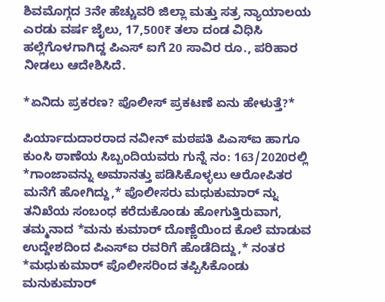ಶಿವಮೊಗ್ಗದ 3ನೇ ಹೆಚ್ಚುವರಿ ಜಿಲ್ಲಾ ಮತ್ತು ಸತ್ರ ನ್ಯಾಯಾಲಯ ಎರಡು ವರ್ಷ ಜೈಲು, 17,500₹ ತಲಾ ದಂಡ ವಿಧಿಸಿ ಹಲ್ಲೆಗೊಳಗಾಗಿದ್ದ ಪಿಎಸ್ ಐಗೆ 20 ಸಾವಿರ ರೂ., ಪರಿಹಾರ ನೀಡಲು ಆದೇಶಿಸಿದೆ.

*ಏನಿದು ಪ್ರಕರಣ? ಪೊಲೀಸ್ ಪ್ರಕಟಣೆ ಏನು ಹೇಳುತ್ತೆ?*

ಪಿರ್ಯಾದುದಾರರಾದ ನವೀನ್ ಮಠಪತಿ ಪಿಎಸ್ಐ ಹಾಗೂ ಕುಂಸಿ ಠಾಣೆಯ ಸಿಬ್ಬಂದಿಯವರು ಗುನ್ನೆ ನಂ: 163/2020ರಲ್ಲಿ *ಗಾಂಜಾವನ್ನು ಅಮಾನತ್ತು ಪಡಿಸಿಕೊಳ್ಳಲು ಆರೋಪಿತರ ಮನೆಗೆ ಹೋಗಿದ್ದು,* ಪೊಲೀಸರು ಮಧುಕುಮಾರ್ ನ್ನು ತನಿಖೆಯ ಸಂಬಂಧ ಕರೆದುಕೊಂಡು ಹೋಗುತ್ತಿರುವಾಗ, ತಮ್ಮನಾದ *ಮನು ಕುಮಾರ್ ದೊಣ್ಣೆಯಿಂದ ಕೊಲೆ ಮಾಡುವ ಉದ್ದೇಶದಿಂದ ಪಿಎಸ್ಐ ರವರಿಗೆ ಹೊಡೆದಿದ್ದು,* ನಂತರ *ಮಧುಕುಮಾರ್ ಪೊಲೀಸರಿಂದ ತಪ್ಪಿಸಿಕೊಂಡು ಮನುಕುಮಾರ್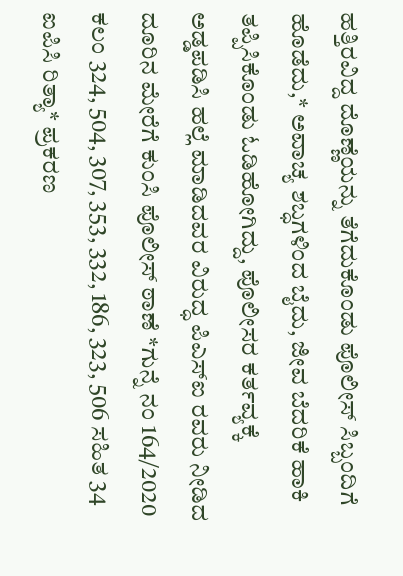ಹತ್ತಿರವಿದ್ದ ದೊಣ್ಣೆಯನ್ನು ತೆಗೆದುಕೊಂಡು ಪೊಲೀಸ್ ಸಿಬ್ಬಂದಿಗೆ ಹೊಡೆದು,* ಅವಾಚ್ಯ ಶಬ್ಧಗಳಿಂದ ಬೈದು, ಜೀವ ಬೆದರಿಕೆ ಹಾಕಿ ತಪ್ಪಿಸಿಕೊಂಡು ಓಡಿಹೋಗಿದ್ದು, ಪೊಲೀಸರ ಕರ್ತವ್ಯಕ್ಕೆ ಅಡ್ಡಪಡಿಸಿ ಹಲ್ಲೆ ಮಾಡಿದವರ ವಿರುದ್ಧ ಪಿಎಸ್ಐ ರವರು ನೀಡಿದ ದೂರಿನ ಮೇರೆಗೆ ಕುಂಸಿ ಪೊಲೀಸ್ ಠಾಣೆ *ಗುನ್ನೆ ನಂ 164/2020 ಕಲಂ 324, 504, 307, 353, 332, 186, 323, 506 ಸಹಿತ 34 ಐಪಿಸಿ ರಿತ್ಯಾ* ಪ್ರಕರಣ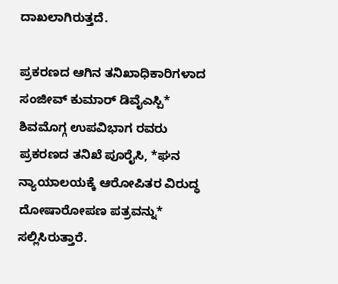ದಾಖಲಾಗಿರುತ್ತದೆ.

ಪ್ರಕರಣದ ಆಗಿನ ತನಿಖಾಧಿಕಾರಿಗಳಾದ ಸಂಜೀವ್ ಕುಮಾರ್ ಡಿವೈಎಸ್ಪಿ* ಶಿವಮೊಗ್ಗ ಉಪವಿಭಾಗ ರವರು ಪ್ರಕರಣದ ತನಿಖೆ ಪೂರೈಸಿ, *ಘನ ನ್ಯಾಯಾಲಯಕ್ಕೆ ಆರೋಪಿತರ ವಿರುದ್ಧ ದೋಷಾರೋಪಣ ಪತ್ರವನ್ನು* ಸಲ್ಲಿಸಿರುತ್ತಾರೆ.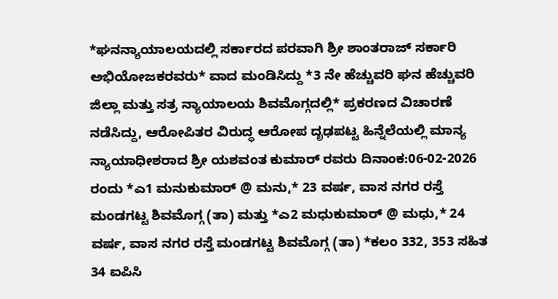*ಘನನ್ಯಾಯಾಲಯದಲ್ಲಿ ಸರ್ಕಾರದ ಪರವಾಗಿ ಶ್ರೀ ಶಾಂತರಾಜ್ ಸರ್ಕಾರಿ ಅಭಿಯೋಜಕರವರು* ವಾದ ಮಂಡಿಸಿದ್ದು *3 ನೇ ಹೆಚ್ಚುವರಿ ಘನ ಹೆಚ್ಚುವರಿ ಜಿಲ್ಲಾ ಮತ್ತು ಸತ್ರ ನ್ಯಾಯಾಲಯ ಶಿವಮೊಗ್ಗದಲ್ಲಿ* ಪ್ರಕರಣದ ವಿಚಾರಣೆ ನಡೆಸಿದ್ದು, ಆರೋಪಿತರ ವಿರುದ್ಧ ಆರೋಪ ದೃಢಪಟ್ಟ ಹಿನ್ನೆಲೆಯಲ್ಲಿ ಮಾನ್ಯ ನ್ಯಾಯಾಧೀಶರಾದ ಶ್ರೀ ಯಶವಂತ ಕುಮಾರ್ ರವರು ದಿನಾಂಕ:06-02-2026 ರಂದು *ಎ1 ಮನುಕುಮಾರ್ @ ಮನು,* 23 ವರ್ಷ, ವಾಸ ನಗರ ರಸ್ತೆ ಮಂಡಗಟ್ಟ ಶಿವಮೊಗ್ಗ (ತಾ) ಮತ್ತು *ಎ2 ಮಧುಕುಮಾರ್ @ ಮಧು,* 24 ವರ್ಷ, ವಾಸ ನಗರ ರಸ್ತೆ ಮಂಡಗಟ್ಟ ಶಿವಮೊಗ್ಗ (ತಾ) *ಕಲಂ 332, 353 ಸಹಿತ 34 ಐಪಿಸಿ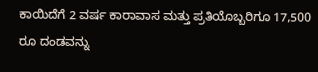ಕಾಯಿದೆಗೆ 2 ವರ್ಷ ಕಾರಾವಾಸ ಮತ್ತು ಪ್ರತಿಯೊಬ್ಬರಿಗೂ 17,500 ರೂ ದಂಡವನ್ನು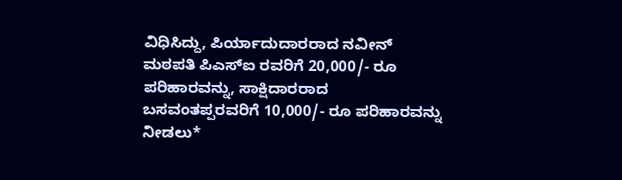ವಿಧಿಸಿದ್ದು, ಪಿರ್ಯಾದುದಾರರಾದ ನವೀನ್ ಮಠಪತಿ ಪಿಎಸ್ಐ ರವರಿಗೆ 20,000/- ರೂ ಪರಿಹಾರವನ್ನು, ಸಾಕ್ಷಿದಾರರಾದ ಬಸವಂತಪ್ಪರವರಿಗೆ 10,000/- ರೂ ಪರಿಹಾರವನ್ನು ನೀಡಲು*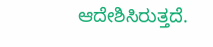ಆದೇಶಿಸಿರುತ್ತದೆ.